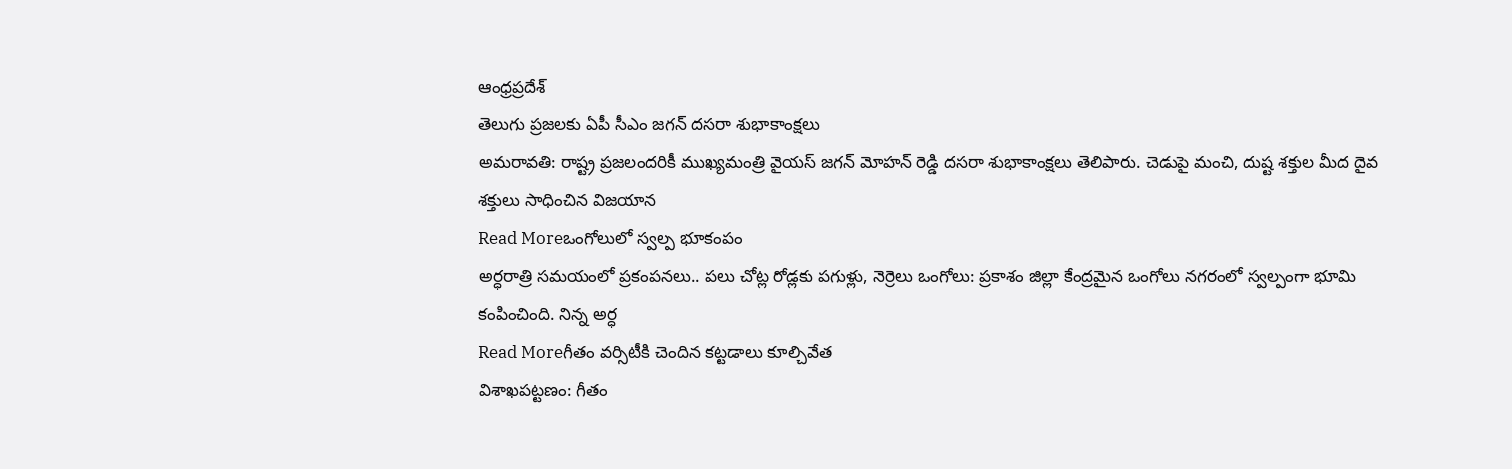ఆంధ్రప్రదేశ్
తెలుగు ప్రజలకు ఏపీ సీఎం జగన్ దసరా శుభాకాంక్షలు
అమరావతి: రాష్ట్ర ప్రజలందరికీ ముఖ్యమంత్రి వైయస్ జగన్ మోహన్ రెడ్డి దసరా శుభాకాంక్షలు తెలిపారు. చెడుపై మంచి, దుష్ట శక్తుల మీద దైవ శక్తులు సాధించిన విజయాన
Read Moreఒంగోలులో స్వల్ప భూకంపం
అర్ధరాత్రి సమయంలో ప్రకంపనలు.. పలు చోట్ల రోడ్లకు పగుళ్లు, నెర్రెలు ఒంగోలు: ప్రకాశం జిల్లా కేంద్రమైన ఒంగోలు నగరంలో స్వల్పంగా భూమి కంపించింది. నిన్న అర్ధ
Read Moreగీతం వర్సిటీకి చెందిన కట్టడాలు కూల్చివేత
విశాఖపట్టణం: గీతం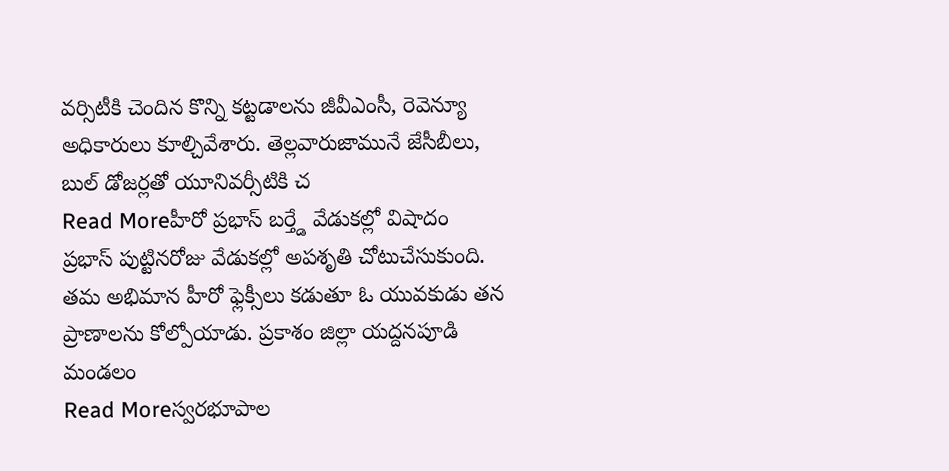వర్సిటీకి చెందిన కొన్ని కట్టడాలను జీవీఎంసీ, రెవెన్యూ అధికారులు కూల్చివేశారు. తెల్లవారుజామునే జేసీబీలు, బుల్ డోజర్లతో యూనివర్సీటికి చ
Read Moreహీరో ప్రభాస్ బర్త్డే వేడుకల్లో విషాదం
ప్రభాస్ పుట్టినరోజు వేడుకల్లో అపశృతి చోటుచేసుకుంది. తమ అభిమాన హీరో ఫ్లెక్సీలు కడుతూ ఓ యువకుడు తన ప్రాణాలను కోల్పోయాడు. ప్రకాశం జిల్లా యద్దనపూడి మండలం
Read Moreస్వరభూపాల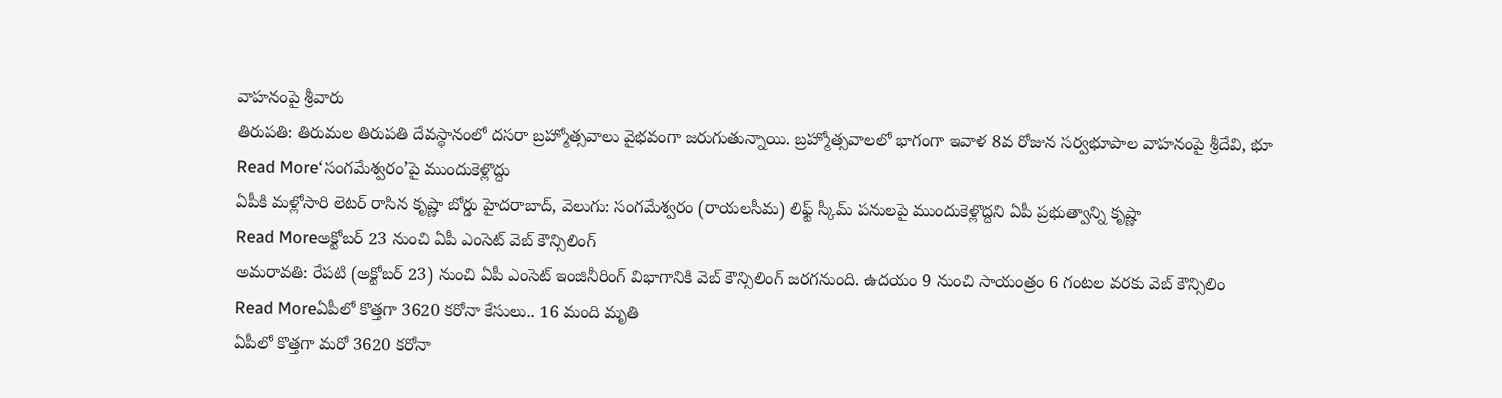వాహనంపై శ్రీవారు
తిరుపతి: తిరుమల తిరుపతి దేవస్థానంలో దసరా బ్రహ్మోత్సవాలు వైభవంగా జరుగుతున్నాయి. బ్రహ్మోత్సవాలలో భాగంగా ఇవాళ 8వ రోజున సర్వభూపాల వాహనంపై శ్రీదేవి, భూ
Read More‘సంగమేశ్వరం’పై ముందుకెళ్లొద్దు
ఏపీకి మళ్లోసారి లెటర్ రాసిన కృష్ణా బోర్డు హైదరాబాద్, వెలుగు: సంగమేశ్వరం (రాయలసీమ) లిఫ్ట్ స్కీమ్ పనులపై ముందుకెళ్లొద్దని ఏపీ ప్రభుత్వాన్ని కృష్ణా
Read Moreఅక్టోబర్ 23 నుంచి ఏపీ ఎంసెట్ వెబ్ కౌన్సిలింగ్
అమరావతి: రేపటి (అక్టోబర్ 23) నుంచి ఏపీ ఎంసెట్ ఇంజినీరింగ్ విభాగానికి వెబ్ కౌన్సిలింగ్ జరగనుంది. ఉదయం 9 నుంచి సాయంత్రం 6 గంటల వరకు వెబ్ కౌన్సిలిం
Read Moreఏపీలో కొత్తగా 3620 కరోనా కేసులు.. 16 మంది మృతి
ఏపీలో కొత్తగా మరో 3620 కరోనా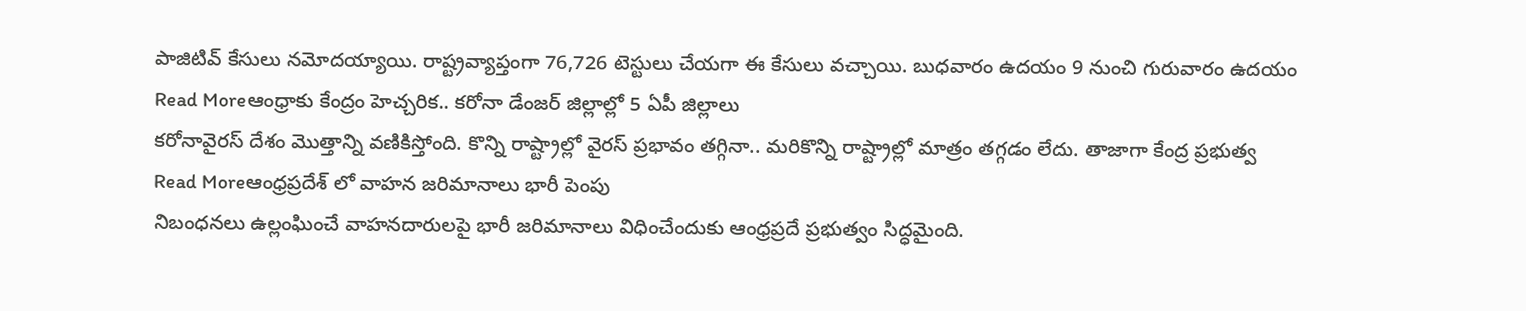పాజిటివ్ కేసులు నమోదయ్యాయి. రాష్ట్రవ్యాప్తంగా 76,726 టెస్టులు చేయగా ఈ కేసులు వచ్చాయి. బుధవారం ఉదయం 9 నుంచి గురువారం ఉదయం
Read Moreఆంధ్రాకు కేంద్రం హెచ్చరిక.. కరోనా డేంజర్ జిల్లాల్లో 5 ఏపీ జిల్లాలు
కరోనావైరస్ దేశం మొత్తాన్ని వణికిస్తోంది. కొన్ని రాష్ట్రాల్లో వైరస్ ప్రభావం తగ్గినా.. మరికొన్ని రాష్ట్రాల్లో మాత్రం తగ్గడం లేదు. తాజాగా కేంద్ర ప్రభుత్వ
Read Moreఆంధ్రప్రదేశ్ లో వాహన జరిమానాలు భారీ పెంపు
నిబంధనలు ఉల్లంఘించే వాహనదారులపై భారీ జరిమానాలు విధించేందుకు ఆంధ్రప్రదే ప్రభుత్వం సిద్ధమైంది.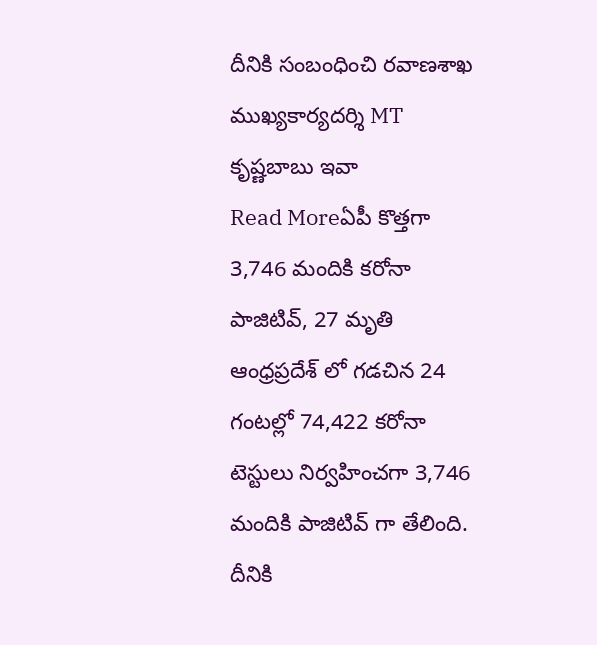దీనికి సంబంధించి రవాణశాఖ ముఖ్యకార్యదర్శి MT కృష్ణబాబు ఇవా
Read Moreఏపీ కొత్తగా 3,746 మందికి కరోనా పాజిటివ్, 27 మృతి
ఆంధ్రప్రదేశ్ లో గడచిన 24 గంటల్లో 74,422 కరోనా టెస్టులు నిర్వహించగా 3,746 మందికి పాజిటివ్ గా తేలింది. దీనికి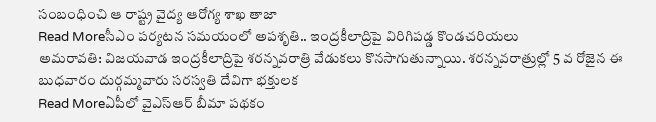సంబంధించి ఆ రాష్ట్ర వైద్య ఆరోగ్య శాఖ తాజా
Read Moreసీఎం పర్యటన సమయంలో అపశృతి.. ఇంద్రకీలాద్రిపై విరిగిపడ్డ కొండచరియలు
అమరావతి: విజయవాడ ఇంద్రకీలాద్రిపై శరన్నవరాత్రి వేడుకలు కొనసాగుతున్నాయి. శరన్నవరాత్రుల్లో 5 వ రోజైన ఈ బుధవారం దుర్గమ్మవారు సరస్వతి దేవిగా భక్తులక
Read Moreఏపీలో వైఎస్ఆర్ బీమా పథకం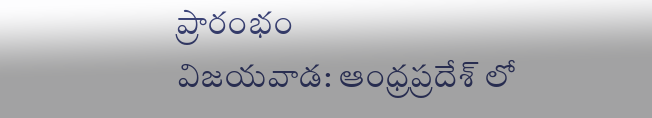ప్రారంభం
విజయవాడ: ఆంధ్రప్రదేశ్ లో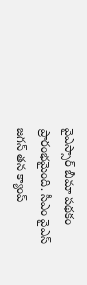వైఎస్సార్ బీమా పథకం ప్రారంభమైంది. సీఎం వైఎస్ జగన్ తన క్యాంప్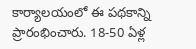కార్యాలయంలో ఈ పథకాన్ని ప్రారంభించారు. 18-50 ఏళ్ల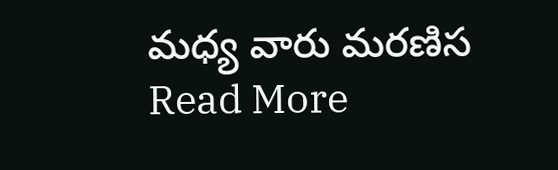మధ్య వారు మరణిస
Read More